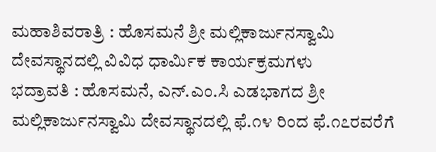ಮಹಾಶಿವರಾತ್ರಿ : ಹೊಸಮನೆ ಶ್ರೀ ಮಲ್ಲಿಕಾರ್ಜುನಸ್ವಾಮಿ ದೇವಸ್ಥಾನದಲ್ಲಿ ವಿವಿಧ ಧಾರ್ಮಿಕ ಕಾರ್ಯಕ್ರಮಗಳು
ಭದ್ರಾವತಿ : ಹೊಸಮನೆ, ಎನ್.ಎಂ.ಸಿ ಎಡಭಾಗದ ಶ್ರೀ ಮಲ್ಲಿಕಾರ್ಜುನಸ್ವಾಮಿ ದೇವಸ್ಥಾನದಲ್ಲಿ ಫೆ.೧೪ ರಿಂದ ಫೆ.೧೭ರವರೆಗೆ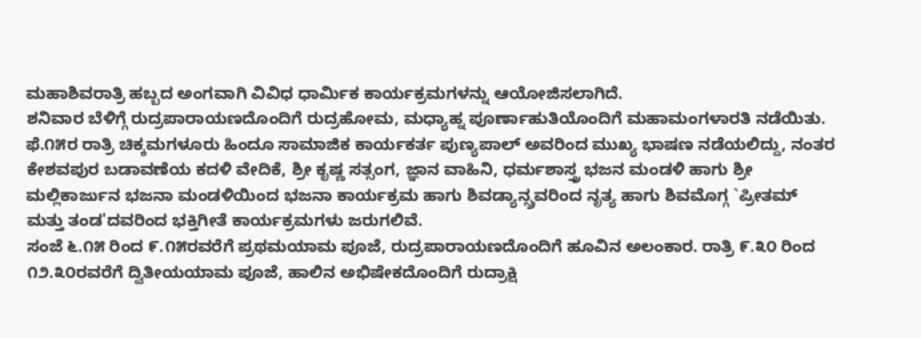ಮಹಾಶಿವರಾತ್ರಿ ಹಬ್ಬದ ಅಂಗವಾಗಿ ವಿವಿಧ ಧಾರ್ಮಿಕ ಕಾರ್ಯಕ್ರಮಗಳನ್ನು ಆಯೋಜಿಸಲಾಗಿದೆ.
ಶನಿವಾರ ಬೆಳಿಗ್ಗೆ ರುದ್ರಪಾರಾಯಣದೊಂದಿಗೆ ರುದ್ರಹೋಮ, ಮಧ್ಯಾಹ್ನ ಪೂರ್ಣಾಹುತಿಯೊಂದಿಗೆ ಮಹಾಮಂಗಳಾರತಿ ನಡೆಯಿತು. ಫೆ.೧೫ರ ರಾತ್ರಿ ಚಿಕ್ಕಮಗಳೂರು ಹಿಂದೂ ಸಾಮಾಜಿಕ ಕಾರ್ಯಕರ್ತ ಪುಣ್ಯಪಾಲ್ ಅವರಿಂದ ಮುಖ್ಯ ಭಾಷಣ ನಡೆಯಲಿದ್ದು, ನಂತರ ಕೇಶವಪುರ ಬಡಾವಣೆಯ ಕದಳಿ ವೇದಿಕೆ, ಶ್ರೀ ಕೃಷ್ಣ ಸತ್ಸಂಗ, ಜ್ಞಾನ ವಾಹಿನಿ, ಧರ್ಮಶಾಸ್ತ್ರ ಭಜನ ಮಂಡಳಿ ಹಾಗು ಶ್ರೀ ಮಲ್ಲಿಕಾರ್ಜುನ ಭಜನಾ ಮಂಡಳಿಯಿಂದ ಭಜನಾ ಕಾರ್ಯಕ್ರಮ ಹಾಗು ಶಿವಡ್ಯಾನ್ಸ್ರವರಿಂದ ನೃತ್ಯ ಹಾಗು ಶಿವಮೊಗ್ಗ `ಪ್ರೀತಮ್ ಮತ್ತು ತಂಡ'ದವರಿಂದ ಭಕ್ತಿಗೀತೆ ಕಾರ್ಯಕ್ರಮಗಳು ಜರುಗಲಿವೆ.
ಸಂಜೆ ೬.೧೫ ರಿಂದ ೯.೧೫ರವರೆಗೆ ಪ್ರಥಮಯಾಮ ಪೂಜೆ, ರುದ್ರಪಾರಾಯಣದೊಂದಿಗೆ ಹೂವಿನ ಅಲಂಕಾರ. ರಾತ್ರಿ ೯.೩೦ ರಿಂದ ೧೨.೩೦ರವರೆಗೆ ದ್ವಿತೀಯಯಾಮ ಪೂಜೆ, ಹಾಲಿನ ಅಭಿಷೇಕದೊಂದಿಗೆ ರುದ್ರಾಕ್ಷಿ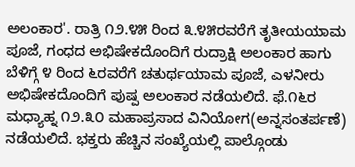ಅಲಂಕಾರ'. ರಾತ್ರಿ ೧೨.೪೫ ರಿಂದ ೩.೪೫ರವರೆಗೆ ತೃತೀಯಯಾಮ ಪೂಜೆ, ಗಂಧದ ಅಭಿಷೇಕದೊಂದಿಗೆ ರುದ್ರಾಕ್ಷಿ ಅಲಂಕಾರ ಹಾಗು ಬೆಳಿಗ್ಗೆ ೪ ರಿಂದ ೬ರವರೆಗೆ ಚತುರ್ಥಯಾಮ ಪೂಜೆ, ಎಳನೀರು ಅಭಿಷೇಕದೊಂದಿಗೆ ಪುಷ್ಪ ಅಲಂಕಾರ ನಡೆಯಲಿದೆ. ಫೆ.೧೬ರ ಮಧ್ಯಾಹ್ನ ೧೨.೩೦ ಮಹಾಪ್ರಸಾದ ವಿನಿಯೋಗ(ಅನ್ನಸಂತರ್ಪಣೆ) ನಡೆಯಲಿದೆ. ಭಕ್ತರು ಹೆಚ್ಚಿನ ಸಂಖ್ಯೆಯಲ್ಲಿ ಪಾಲ್ಗೊಂಡು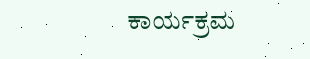ಕಾರ್ಯಕ್ರಮ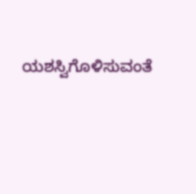ಯಶಸ್ವಿಗೊಳಿಸುವಂತೆ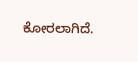ಕೋರಲಾಗಿದೆ.